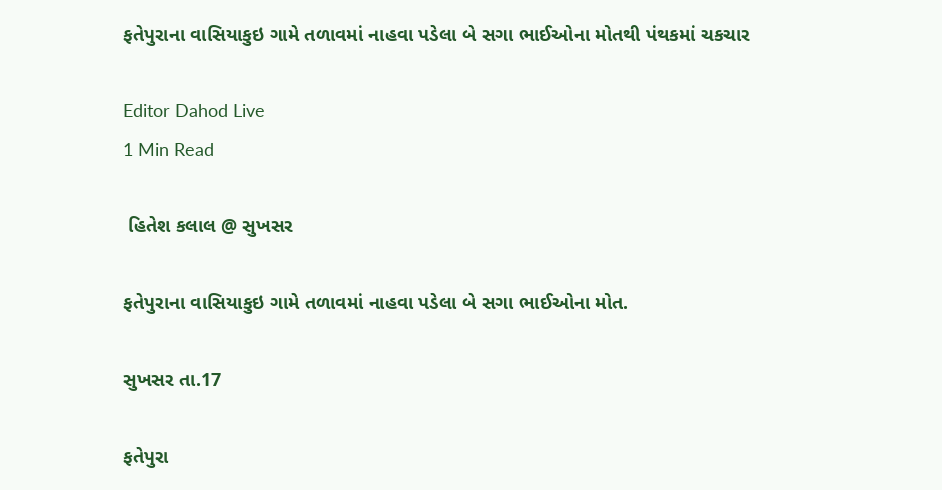ફતેપુરાના વાસિયાકુઇ ગામે તળાવમાં નાહવા પડેલા બે સગા ભાઈઓના મોતથી પંથકમાં ચકચાર

Editor Dahod Live
1 Min Read

 હિતેશ કલાલ @ સુખસર

ફતેપુરાના વાસિયાકુઇ ગામે તળાવમાં નાહવા પડેલા બે સગા ભાઈઓના મોત.

સુખસર તા.17

ફતેપુરા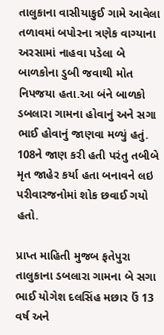તાલુકાના વાસીયાકુઈ ગામે આવેલા તળાવમાં બપોરના ત્રણેક વાગ્યાના અરસામાં નાહવા પડેલા બે બાળકોના ડુબી જવાથી મોત નિપજયા હતા.આ બંને બાળકો ડબલારા ગામના હોવાનું અને સગા ભાઈ હોવાનું જાણવા મળ્યું હતું. 108ને જાણ કરી હતી પરંતુ તબીબે મૃત જાહેર કર્યા હતા બનાવને લઇ પરીવારજનોમાં શોક છવાઈ ગયો હતો.

પ્રાપ્ત માહિતી મુજબ ફતેપુરા તાલુકાના ડબલારા ગામના બે સગા ભાઈ યોગેશ દલસિંહ મછાર ઉં 13 વર્ષ અને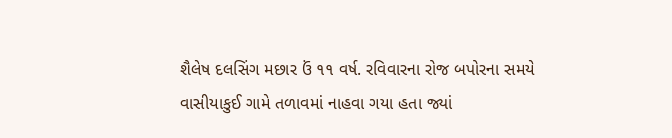શૈલેષ દલસિંગ મછાર ઉં ૧૧ વર્ષ. રવિવારના રોજ બપોરના સમયે વાસીયાકુઈ ગામે તળાવમાં નાહવા ગયા હતા જ્યાં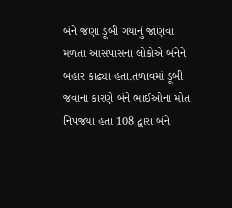બંને જણા ડૂબી ગયાનું જાણવા મળતા આસપાસના લોકોએ બંનેને બહાર કાઢ્યા હતા.તળાવમાં ડૂબી જવાના કારણે બંને ભાઈઓના મોત નિપજયા હતા 108 દ્વારા બંને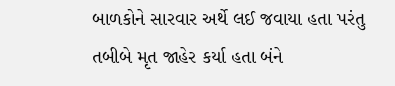બાળકોને સારવાર અર્થે લઈ જવાયા હતા પરંતુ તબીબે મૃત જાહેર કર્યા હતા બંને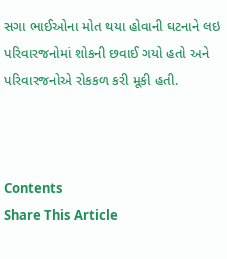સગા ભાઈઓના મોત થયા હોવાની ઘટનાને લઇ પરિવારજનોમાં શોકની છવાઈ ગયો હતો અને પરિવારજનોએ રોકકળ કરી મૂકી હતી.



Contents
Share This Article